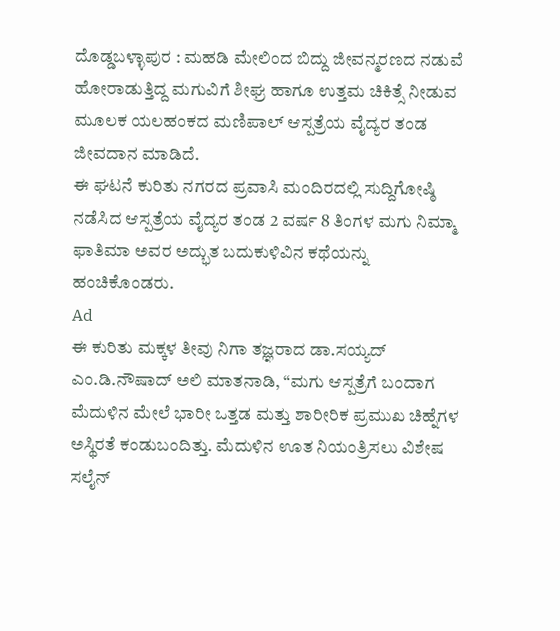ದೊಡ್ಡಬಳ್ಳಾಪುರ : ಮಹಡಿ ಮೇಲಿಂದ ಬಿದ್ದು ಜೀವನ್ಮರಣದ ನಡುವೆ ಹೋರಾಡುತ್ತಿದ್ದ ಮಗುವಿಗೆ ಶೀಘ್ರ ಹಾಗೂ ಉತ್ತಮ ಚಿಕಿತ್ಸೆ ನೀಡುವ ಮೂಲಕ ಯಲಹಂಕದ ಮಣಿಪಾಲ್ ಆಸ್ಪತ್ರೆಯ ವೈದ್ಯರ ತಂಡ ಜೀವದಾನ ಮಾಡಿದೆ.
ಈ ಘಟನೆ ಕುರಿತು ನಗರದ ಪ್ರವಾಸಿ ಮಂದಿರದಲ್ಲಿ ಸುದ್ದಿಗೋಷ್ಠಿ ನಡೆಸಿದ ಆಸ್ಪತ್ರೆಯ ವೈದ್ಯರ ತಂಡ 2 ವರ್ಷ 8 ತಿಂಗಳ ಮಗು ನಿಮ್ಮಾ ಫಾತಿಮಾ ಅವರ ಅದ್ಭುತ ಬದುಕುಳಿವಿನ ಕಥೆಯನ್ನು ಹಂಚಿಕೊಂಡರು.
Ad
ಈ ಕುರಿತು ಮಕ್ಕಳ ತೀವು ನಿಗಾ ತಜ್ಞರಾದ ಡಾ.ಸಯ್ಯದ್ ಎಂ.ಡಿ.ನೌಷಾದ್ ಅಲಿ ಮಾತನಾಡಿ, “ಮಗು ಆಸ್ಪತ್ರೆಗೆ ಬಂದಾಗ ಮೆದುಳಿನ ಮೇಲೆ ಭಾರೀ ಒತ್ತಡ ಮತ್ತು ಶಾರೀರಿಕ ಪ್ರಮುಖ ಚಿಹ್ನೆಗಳ ಅಸ್ಥಿರತೆ ಕಂಡುಬಂದಿತ್ತು. ಮೆದುಳಿನ ಊತ ನಿಯಂತ್ರಿಸಲು ವಿಶೇಷ ಸಲೈನ್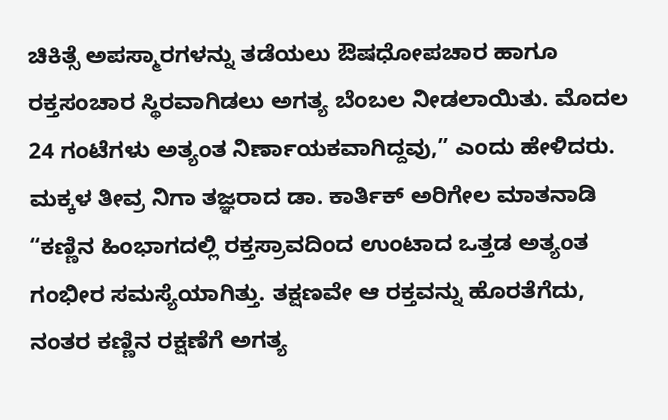ಚಿಕಿತ್ಸೆ ಅಪಸ್ಮಾರಗಳನ್ನು ತಡೆಯಲು ಔಷಧೋಪಚಾರ ಹಾಗೂ ರಕ್ತಸಂಚಾರ ಸ್ಥಿರವಾಗಿಡಲು ಅಗತ್ಯ ಬೆಂಬಲ ನೀಡಲಾಯಿತು. ಮೊದಲ 24 ಗಂಟೆಗಳು ಅತ್ಯಂತ ನಿರ್ಣಾಯಕವಾಗಿದ್ದವು,” ಎಂದು ಹೇಳಿದರು.
ಮಕ್ಕಳ ತೀವ್ರ ನಿಗಾ ತಜ್ಞರಾದ ಡಾ. ಕಾರ್ತಿಕ್ ಅರಿಗೇಲ ಮಾತನಾಡಿ “ಕಣ್ಣಿನ ಹಿಂಭಾಗದಲ್ಲಿ ರಕ್ತಸ್ರಾವದಿಂದ ಉಂಟಾದ ಒತ್ತಡ ಅತ್ಯಂತ ಗಂಭೀರ ಸಮಸ್ಯೆಯಾಗಿತ್ತು. ತಕ್ಷಣವೇ ಆ ರಕ್ತವನ್ನು ಹೊರತೆಗೆದು, ನಂತರ ಕಣ್ಣಿನ ರಕ್ಷಣೆಗೆ ಅಗತ್ಯ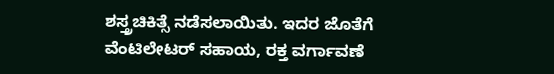ಶಸ್ತ್ರಚಿಕಿತ್ಸೆ ನಡೆಸಲಾಯಿತು. ಇದರ ಜೊತೆಗೆ ವೆಂಟಿಲೇಟರ್ ಸಹಾಯ, ರಕ್ತ ವರ್ಗಾವಣೆ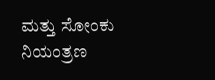ಮತ್ತು ಸೋಂಕು ನಿಯಂತ್ರಣ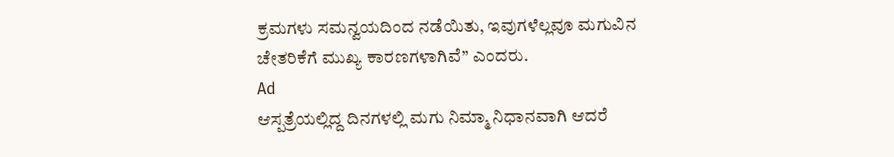ಕ್ರಮಗಳು ಸಮನ್ವಯದಿಂದ ನಡೆಯಿತು, ಇವುಗಳೆಲ್ಲವೂ ಮಗುವಿನ ಚೇತರಿಕೆಗೆ ಮುಖ್ಯ ಕಾರಣಗಳಾಗಿವೆ” ಎಂದರು.
Ad
ಆಸ್ಪತ್ರೆಯಲ್ಲಿದ್ದ ದಿನಗಳಲ್ಲಿ ಮಗು ನಿಮ್ಮಾ ನಿಧಾನವಾಗಿ ಆದರೆ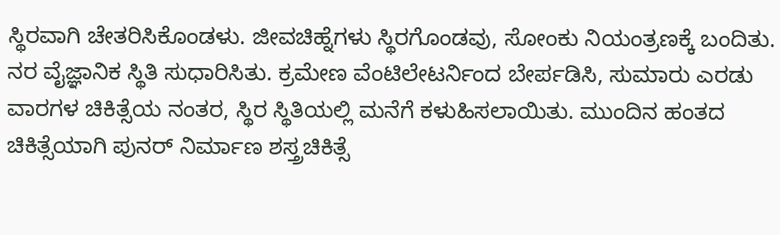ಸ್ಥಿರವಾಗಿ ಚೇತರಿಸಿಕೊಂಡಳು. ಜೀವಚಿಹ್ನೆಗಳು ಸ್ಥಿರಗೊಂಡವು, ಸೋಂಕು ನಿಯಂತ್ರಣಕ್ಕೆ ಬಂದಿತು. ನರ ವೈಜ್ಞಾನಿಕ ಸ್ಥಿತಿ ಸುಧಾರಿಸಿತು. ಕ್ರಮೇಣ ವೆಂಟಿಲೇಟರ್ನಿಂದ ಬೇರ್ಪಡಿಸಿ, ಸುಮಾರು ಎರಡು ವಾರಗಳ ಚಿಕಿತ್ಸೆಯ ನಂತರ, ಸ್ಥಿರ ಸ್ಥಿತಿಯಲ್ಲಿ ಮನೆಗೆ ಕಳುಹಿಸಲಾಯಿತು. ಮುಂದಿನ ಹಂತದ ಚಿಕಿತ್ಸೆಯಾಗಿ ಪುನರ್ ನಿರ್ಮಾಣ ಶಸ್ತ್ರಚಿಕಿತ್ಸೆ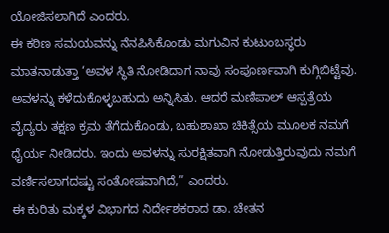ಯೋಜಿಸಲಾಗಿದೆ ಎಂದರು.
ಈ ಕಠಿಣ ಸಮಯವನ್ನು ನೆನಪಿಸಿಕೊಂಡು ಮಗುವಿನ ಕುಟುಂಬಸ್ಥರು ಮಾತನಾಡುತ್ತಾ ‘ಅವಳ ಸ್ಥಿತಿ ನೋಡಿದಾಗ ನಾವು ಸಂಪೂರ್ಣವಾಗಿ ಕುಗ್ಗಿಬಿಟ್ಟೆವು. ಅವಳನ್ನು ಕಳೆದುಕೊಳ್ಳಬಹುದು ಅನ್ನಿಸಿತು. ಆದರೆ ಮಣಿಪಾಲ್ ಆಸ್ಪತ್ರೆಯ ವೈದ್ಯರು ತಕ್ಷಣ ಕ್ರಮ ತೆಗೆದುಕೊಂಡು, ಬಹುಶಾಖಾ ಚಿಕಿತ್ಸೆಯ ಮೂಲಕ ನಮಗೆ ಧೈರ್ಯ ನೀಡಿದರು. ಇಂದು ಅವಳನ್ನು ಸುರಕ್ಷಿತವಾಗಿ ನೋಡುತ್ತಿರುವುದು ನಮಗೆ ವರ್ಣಿಸಲಾಗದಷ್ಟು ಸಂತೋಷವಾಗಿದೆ,” ಎಂದರು.
ಈ ಕುರಿತು ಮಕ್ಕಳ ವಿಭಾಗದ ನಿರ್ದೇಶಕರಾದ ಡಾ. ಚೇತನ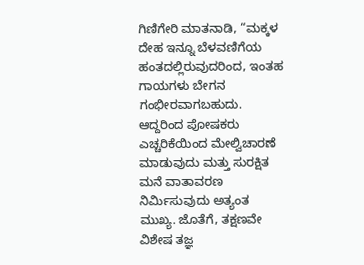ಗಿಣಿಗೇರಿ ಮಾತನಾಡಿ, “ಮಕ್ಕಳ ದೇಹ ಇನ್ನೂ ಬೆಳವಣಿಗೆಯ ಹಂತದಲ್ಲಿರುವುದರಿಂದ, ಇಂತಹ ಗಾಯಗಳು ಬೇಗನ ಗಂಭೀರವಾಗಬಹುದು. ಆದ್ದರಿಂದ ಪೋಷಕರು ಎಚ್ಚರಿಕೆಯಿಂದ ಮೇಲ್ವಿಚಾರಣೆ ಮಾಡುವುದು ಮತ್ತು ಸುರಕ್ಷಿತ ಮನೆ ವಾತಾವರಣ ನಿರ್ಮಿಸುವುದು ಅತ್ಯಂತ ಮುಖ್ಯ. ಜೊತೆಗೆ, ತಕ್ಷಣವೇ ವಿಶೇಷ ತಜ್ಞ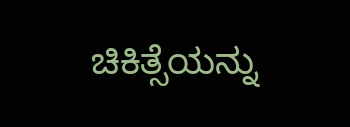ಚಿಕಿತ್ಸೆಯನ್ನು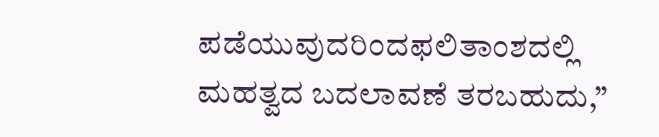ಪಡೆಯುವುದರಿಂದಫಲಿತಾಂಶದಲ್ಲಿ ಮಹತ್ವದ ಬದಲಾವಣೆ ತರಬಹುದು,”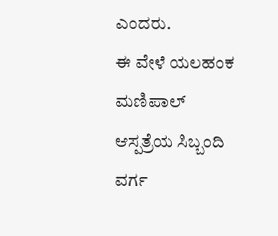ಎಂದರು.
ಈ ವೇಳೆ ಯಲಹಂಕ ಮಣಿಪಾಲ್ ಆಸ್ಪತ್ರೆಯ ಸಿಬ್ಬಂದಿ ವರ್ಗ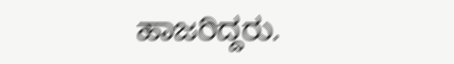ಹಾಜರಿದ್ದರು.